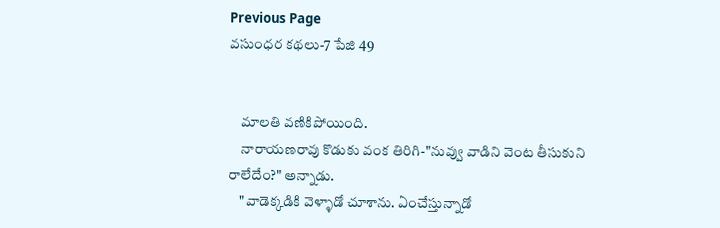Previous Page
వసుంధర కథలు-7 పేజి 49


    మాలతి వణికిపోయింది.
    నారాయణరావు కొడుకు వంక తిరిగి-"నువ్వు వాడిని వెంట తీసుకుని రాలేదేం?" అన్నాడు.
    "వాడెక్కడికి వెళ్ళాడో చూశాను. ఏంచేస్తున్నాడో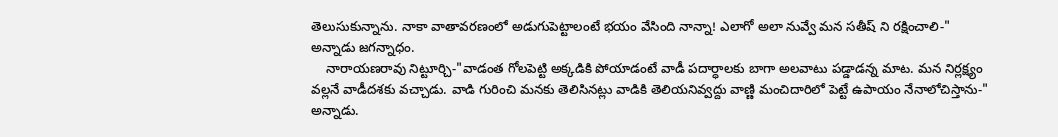తెలుసుకున్నాను. నాకా వాతావరణంలో అడుగుపెట్టాలంటే భయం వేసింది నాన్నా! ఎలాగో అలా నువ్వే మన సతీష్ ని రక్షించాలి-" అన్నాడు జగన్నాధం.
    నారాయణరావు నిట్టూర్చి-"వాడంత గోలపెట్టి అక్కడికి పోయాడంటే వాడీ పదార్ధాలకు బాగా అలవాటు పడ్డాడన్న మాట. మన నిర్లక్ష్యం వల్లనే వాడీదశకు వచ్చాడు. వాడి గురించి మనకు తెలిసినట్లు వాడికి తెలియనివ్వద్దు వాణ్ణి మంచిదారిలో పెట్టే ఉపాయం నేనాలోచిస్తాను-" అన్నాడు.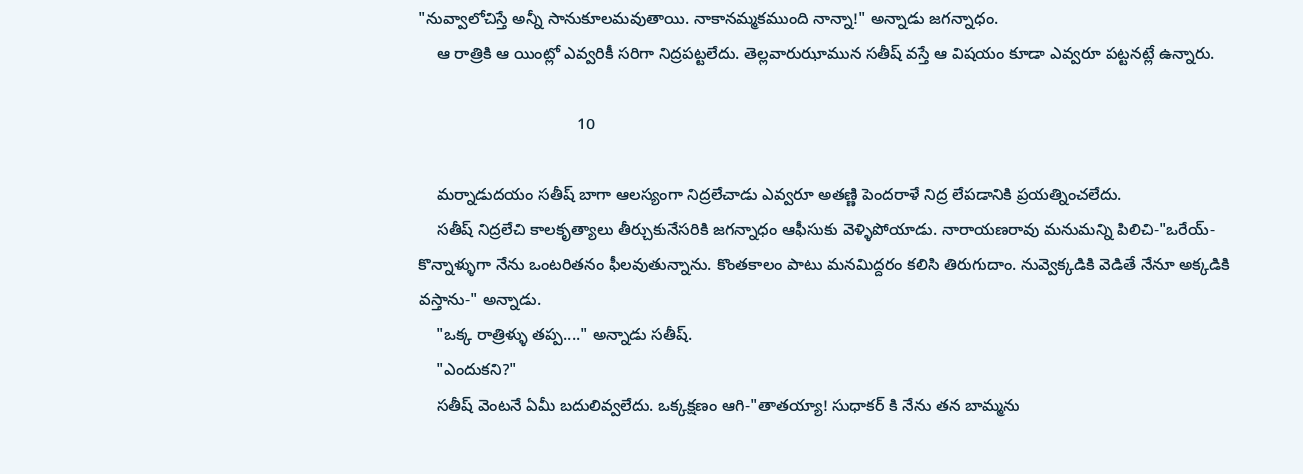"నువ్వాలోచిస్తే అన్నీ సానుకూలమవుతాయి. నాకానమ్మకముంది నాన్నా!" అన్నాడు జగన్నాధం.
    ఆ రాత్రికి ఆ యింట్లో ఎవ్వరికీ సరిగా నిద్రపట్టలేదు. తెల్లవారుఝామున సతీష్ వస్తే ఆ విషయం కూడా ఎవ్వరూ పట్టనట్లే ఉన్నారు.

                                   10

    మర్నాడుదయం సతీష్ బాగా ఆలస్యంగా నిద్రలేచాడు ఎవ్వరూ అతణ్ణి పెందరాళే నిద్ర లేపడానికి ప్రయత్నించలేదు.
    సతీష్ నిద్రలేచి కాలకృత్యాలు తీర్చుకునేసరికి జగన్నాధం ఆఫీసుకు వెళ్ళిపోయాడు. నారాయణరావు మనుమన్ని పిలిచి-"ఒరేయ్-కొన్నాళ్ళుగా నేను ఒంటరితనం ఫీలవుతున్నాను. కొంతకాలం పాటు మనమిద్దరం కలిసి తిరుగుదాం. నువ్వెక్కడికి వెడితే నేనూ అక్కడికి వస్తాను-" అన్నాడు.
    "ఒక్క రాత్రిళ్ళు తప్ప...." అన్నాడు సతీష్.
    "ఎందుకని?"
    సతీష్ వెంటనే ఏమీ బదులివ్వలేదు. ఒక్కక్షణం ఆగి-"తాతయ్యా! సుధాకర్ కి నేను తన బామ్మను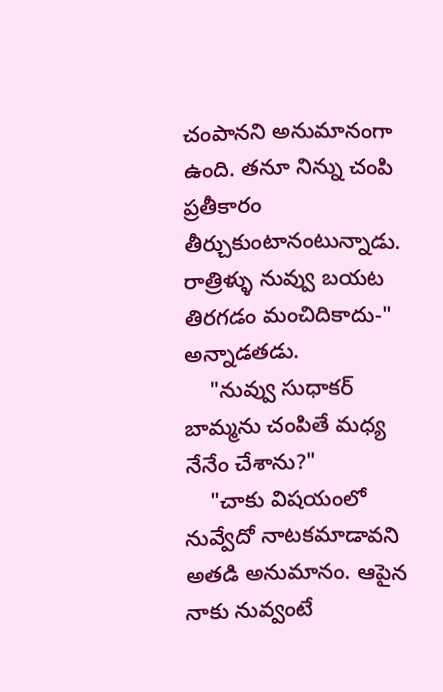చంపానని అనుమానంగా ఉంది. తనూ నిన్ను చంపి ప్రతీకారం తీర్చుకుంటానంటున్నాడు. రాత్రిళ్ళు నువ్వు బయట తిరగడం మంచిదికాదు-" అన్నాడతడు.
    "నువ్వు సుధాకర్ బామ్మను చంపితే మధ్య నేనేం చేశాను?"
    "చాకు విషయంలో నువ్వేదో నాటకమాడావని అతడి అనుమానం. ఆపైన నాకు నువ్వంటే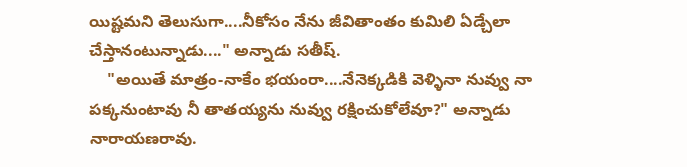యిష్టమని తెలుసుగా....నీకోసం నేను జీవితాంతం కుమిలి ఏడ్చేలా చేస్తానంటున్నాడు...." అన్నాడు సతీష్.
    "అయితే మాత్రం-నాకేం భయంరా....నేనెక్కడికి వెళ్ళినా నువ్వు నా పక్కనుంటావు నీ తాతయ్యను నువ్వు రక్షించుకోలేవూ?" అన్నాడు నారాయణరావు.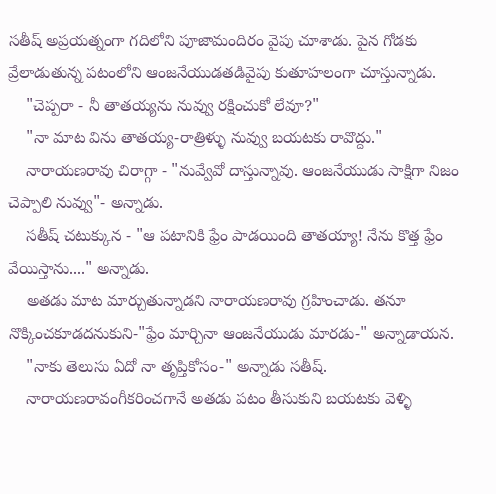సతీష్ అప్రయత్నంగా గదిలోని పూజామందిరం వైపు చూశాడు. పైన గోడకు వ్రేలాడుతున్న పటంలోని ఆంజనేయుడతడివైపు కుతూహలంగా చూస్తున్నాడు.
    "చెప్పరా - నీ తాతయ్యను నువ్వు రక్షించుకో లేవూ?"
    "నా మాట విను తాతయ్య-రాత్రిళ్ళు నువ్వు బయటకు రావొద్దు."
    నారాయణరావు చిరాగ్గా - "నువ్వేవో దాస్తున్నావు. ఆంజనేయుడు సాక్షిగా నిజం చెప్పాలి నువ్వు"- అన్నాడు.
    సతీష్ చటుక్కున - "ఆ పటానికి ఫ్రేం పాడయింది తాతయ్యా! నేను కొత్త ఫ్రేం వేయిస్తాను...." అన్నాడు.
    అతడు మాట మార్చుతున్నాడని నారాయణరావు గ్రహించాడు. తనూ నొక్కించకూడదనుకుని-"ఫ్రేం మార్చినా ఆంజనేయుడు మారడు-" అన్నాడాయన.
    "నాకు తెలుసు ఏదో నా తృప్తికోసం-" అన్నాడు సతీష్.
    నారాయణరావంగీకరించగానే అతడు పటం తీసుకుని బయటకు వెళ్ళి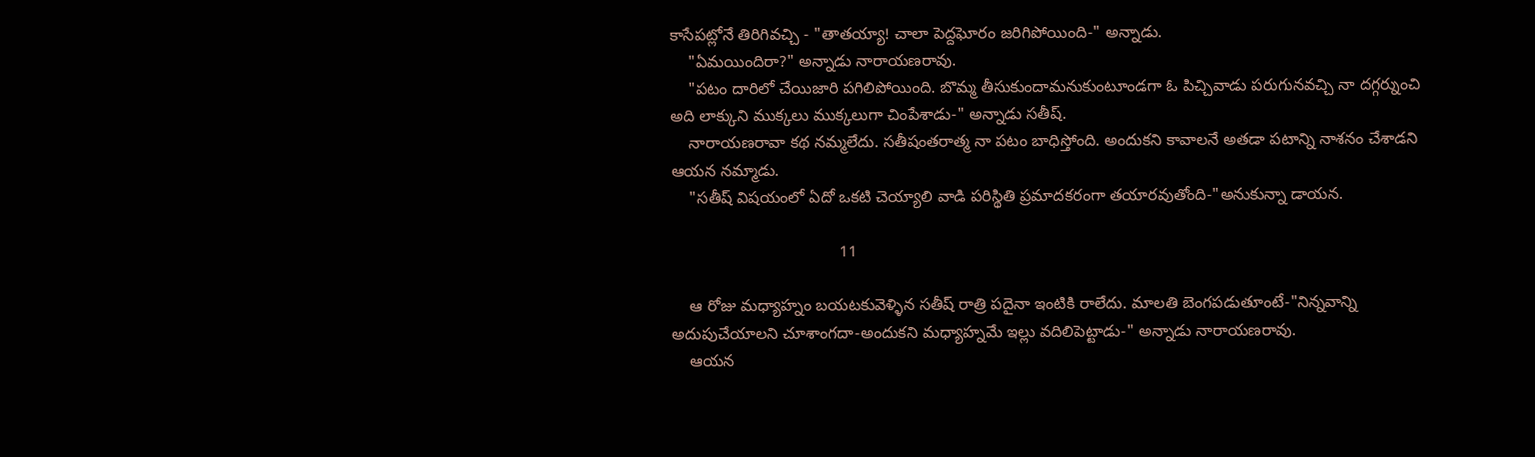కాసేపట్లోనే తిరిగివచ్చి - "తాతయ్యా! చాలా పెద్దఘోరం జరిగిపోయింది-" అన్నాడు.
    "ఏమయిందిరా?" అన్నాడు నారాయణరావు.
    "పటం దారిలో చేయిజారి పగిలిపోయింది. బొమ్మ తీసుకుందామనుకుంటూండగా ఓ పిచ్చివాడు పరుగునవచ్చి నా దగ్గర్నుంచి అది లాక్కుని ముక్కలు ముక్కలుగా చింపేశాడు-" అన్నాడు సతీష్.
    నారాయణరావా కథ నమ్మలేదు. సతీషంతరాత్మ నా పటం బాధిస్తోంది. అందుకని కావాలనే అతడా పటాన్ని నాశనం చేశాడని ఆయన నమ్మాడు.
    "సతీష్ విషయంలో ఏదో ఒకటి చెయ్యాలి వాడి పరిస్థితి ప్రమాదకరంగా తయారవుతోంది-"అనుకున్నా డాయన.

                                     11

    ఆ రోజు మధ్యాహ్నం బయటకువెళ్ళిన సతీష్ రాత్రి పదైనా ఇంటికి రాలేదు. మాలతి బెంగపడుతూంటే-"నిన్నవాన్ని అదుపుచేయాలని చూశాంగదా-అందుకని మధ్యాహ్నమే ఇల్లు వదిలిపెట్టాడు-" అన్నాడు నారాయణరావు.
    ఆయన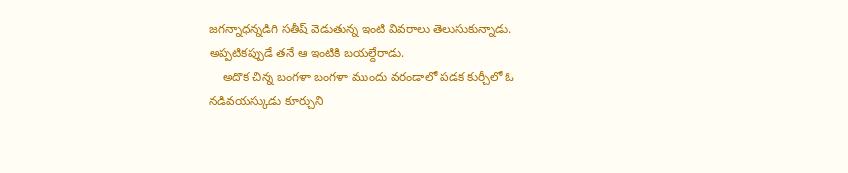జగన్నాధన్నడిగి సతీష్ వెడుతున్న ఇంటి వివరాలు తెలుసుకున్నాడు. అప్పటికప్పుడే తనే ఆ ఇంటికి బయల్దేరాడు.
    అదొక చిన్న బంగళా బంగళా ముందు వరండాలో పడక కుర్చీలో ఓ నడివయస్కుడు కూర్చుని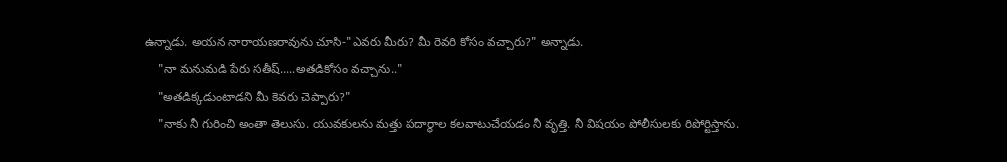ఉన్నాడు. అయన నారాయణరావును చూసి-"ఎవరు మీరు? మీ రెవరి కోసం వచ్చారు?" అన్నాడు.
    "నా మనుమడి పేరు సతీష్.....అతడికోసం వచ్చాను.."
    "అతడిక్కడుంటాడని మీ కెవరు చెప్పారు?"
    "నాకు నీ గురించి అంతా తెలుసు. యువకులను మత్తు పదార్ధాల కలవాటుచేయడం నీ వృత్తి. నీ విషయం పోలీసులకు రిపోర్టిస్తాను.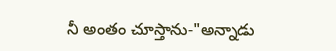నీ అంతం చూస్తాను-"అన్నాడు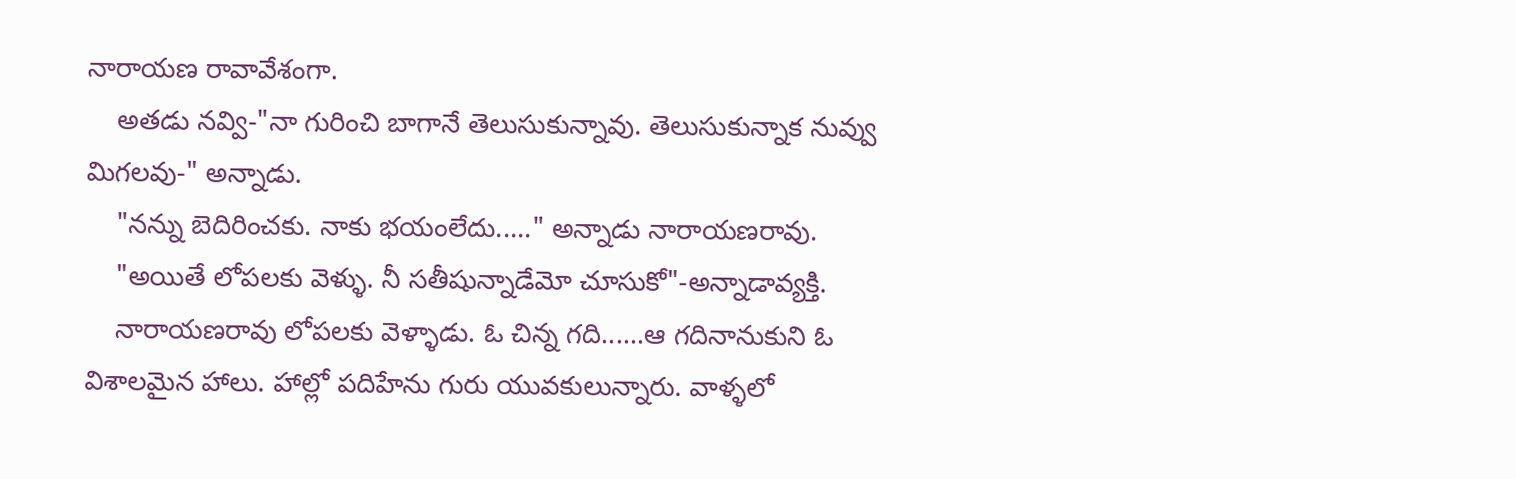నారాయణ రావావేశంగా.
    అతడు నవ్వి-"నా గురించి బాగానే తెలుసుకున్నావు. తెలుసుకున్నాక నువ్వు మిగలవు-" అన్నాడు.
    "నన్ను బెదిరించకు. నాకు భయంలేదు....." అన్నాడు నారాయణరావు.
    "అయితే లోపలకు వెళ్ళు. నీ సతీషున్నాడేమో చూసుకో"-అన్నాడావ్యక్తి.
    నారాయణరావు లోపలకు వెళ్ళాడు. ఓ చిన్న గది......ఆ గదినానుకుని ఓ విశాలమైన హాలు. హాల్లో పదిహేను గురు యువకులున్నారు. వాళ్ళలో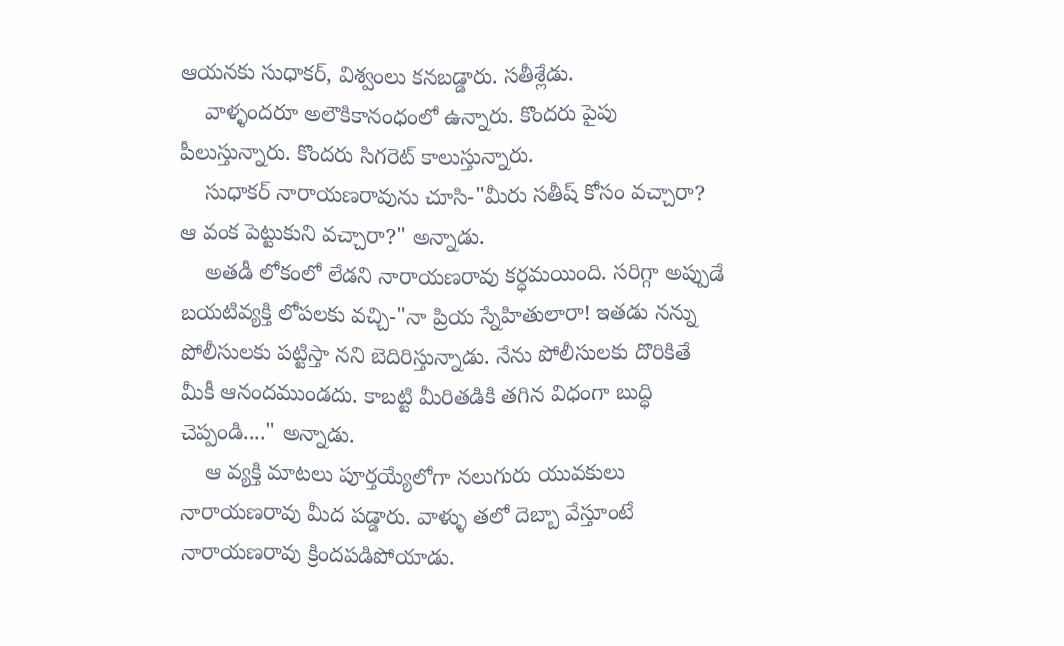ఆయనకు సుధాకర్, విశ్వంలు కనబడ్డారు. సతీశ్లేడు.
    వాళ్ళందరూ అలౌకికానంధంలో ఉన్నారు. కొందరు పైపు పీలుస్తున్నారు. కొందరు సిగరెట్ కాలుస్తున్నారు.
    సుధాకర్ నారాయణరావును చూసి-"మీరు సతీష్ కోసం వచ్చారా? ఆ వంక పెట్టుకుని వచ్చారా?" అన్నాడు.
    అతడీ లోకంలో లేడని నారాయణరావు కర్ధమయింది. సరిగ్గా అప్పుడే బయటివ్యక్తి లోపలకు వచ్చి-"నా ప్రియ స్నేహితులారా! ఇతడు నన్ను పోలీసులకు పట్టిస్తా నని బెదిరిస్తున్నాడు. నేను పోలీసులకు దొరికితే మీకీ ఆనందముండదు. కాబట్టి మీరితడికి తగిన విధంగా బుద్ధి చెప్పండి...." అన్నాడు.
    ఆ వ్యక్తి మాటలు పూర్తయ్యేలోగా నలుగురు యువకులు నారాయణరావు మీద పడ్డారు. వాళ్ళు తలో దెబ్బా వేస్తూంటే నారాయణరావు క్రిందపడిపోయాడు.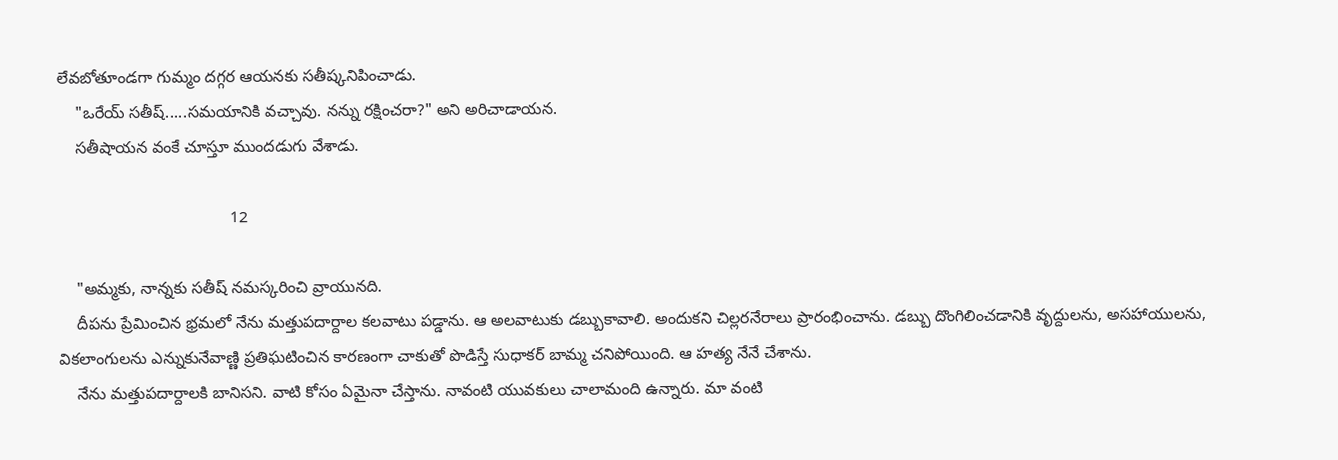లేవబోతూండగా గుమ్మం దగ్గర ఆయనకు సతీష్కనిపించాడు.
    "ఒరేయ్ సతీష్.....సమయానికి వచ్చావు. నన్ను రక్షించరా?" అని అరిచాడాయన.
    సతీషాయన వంకే చూస్తూ ముందడుగు వేశాడు.

                                      12

    "అమ్మకు, నాన్నకు సతీష్ నమస్కరించి వ్రాయునది.
    దీపను ప్రేమించిన భ్రమలో నేను మత్తుపదార్దాల కలవాటు పడ్డాను. ఆ అలవాటుకు డబ్బుకావాలి. అందుకని చిల్లరనేరాలు ప్రారంభించాను. డబ్బు దొంగిలించడానికి వృద్దులను, అసహాయులను, వికలాంగులను ఎన్నుకునేవాణ్ణి ప్రతిఘటించిన కారణంగా చాకుతో పొడిస్తే సుధాకర్ బామ్మ చనిపోయింది. ఆ హత్య నేనే చేశాను.
    నేను మత్తుపదార్దాలకి బానిసని. వాటి కోసం ఏమైనా చేస్తాను. నావంటి యువకులు చాలామంది ఉన్నారు. మా వంటి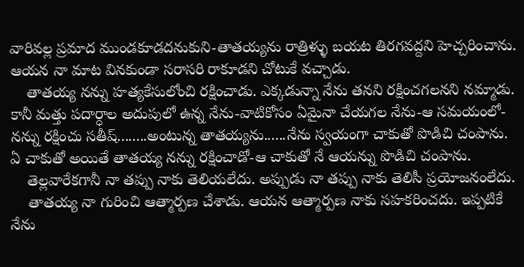వారివల్ల ప్రమాద ముండకూడదనుకుని-తాతయ్యను రాత్రిళ్ళు బయట తిరగవద్దని హెచ్చరించాను. ఆయన నా మాట వినకుండా సరాసరి రాకూడని చోటుకే వచ్చాడు.
    తాతయ్య నన్ను హత్యకేసులోంచి రక్షించాడు. ఎక్కడున్నా నేను తనని రక్షించగలనని నమ్మాడు. కానీ మత్తు పదార్ధాల అదుపులో ఉన్న నేను-వాటికోసం ఏమైనా చేయగల నేను-ఆ సమయంలో- నన్ను రక్షించు సతీష్........అంటున్న తాతయ్యను......నేను స్వయంగా చాకుతో పొడిచి చంపాను. ఏ చాకుతో అయితే తాతయ్య నన్ను రక్షించాడో-ఆ చాకుతో నే ఆయన్ను పొడిచి చంపాను.
    తెల్లవారేకగానీ నా తప్పు నాకు తెలియలేదు. అప్పుడు నా తప్పు నాకు తెలిసీ ప్రయోజనంలేదు.
    తాతయ్య నా గురించి ఆత్మార్పణ చేశాడు. ఆయన ఆత్మార్పణ నాకు సహకరించదు. ఇప్పటికే నేను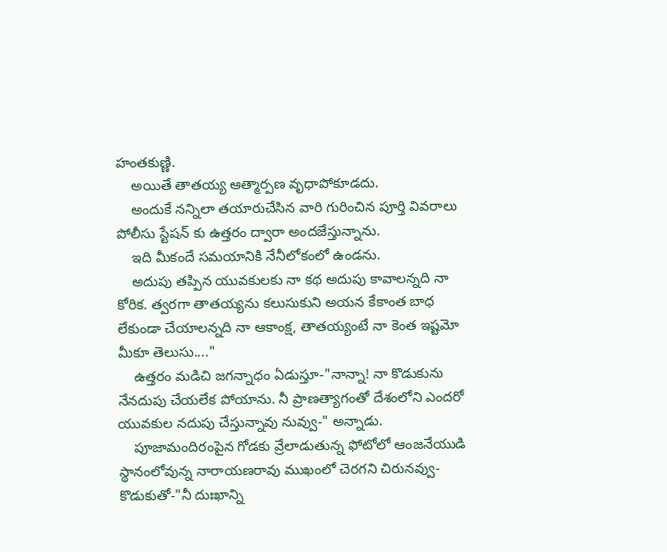హంతకుణ్ణి.
    అయితే తాతయ్య ఆత్మార్పణ వృధాపోకూడదు.
    అందుకే నన్నిలా తయారుచేసిన వారి గురించిన పూర్తి వివరాలు పోలీసు స్టేషన్ కు ఉత్తరం ద్వారా అందజేస్తున్నాను.
    ఇది మీకందే సమయానికి నేనీలోకంలో ఉండను.
    అదుపు తప్పిన యువకులకు నా కథ అదుపు కావాలన్నది నా కోరిక. త్వరగా తాతయ్యను కలుసుకుని అయన కేకాంత బాధ లేకుండా చేయాలన్నది నా ఆకాంక్ష, తాతయ్యంటే నా కెంత ఇష్టమో మీకూ తెలుసు...."
    ఉత్తరం మడిచి జగన్నాధం ఏడుస్తూ-"నాన్నా! నా కొడుకును నేనదుపు చేయలేక పోయాను. నీ ప్రాణత్యాగంతో దేశంలోని ఎందరో యువకుల నదుపు చేస్తున్నావు నువ్వు-" అన్నాడు.
    పూజామందిరంపైన గోడకు వ్రేలాడుతున్న ఫోటోలో ఆంజనేయుడి స్థానంలోవున్న నారాయణరావు ముఖంలో చెరగని చిరునవ్వు-కొడుకుతో-"నీ దుఃఖాన్ని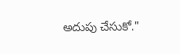అదుపు చేసుకో."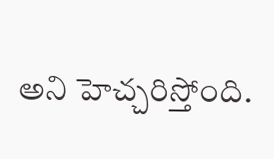అని హెచ్చరిస్తోంది.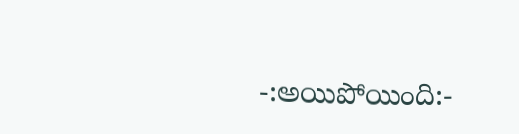-:అయిపోయింది:-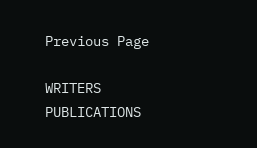Previous Page

WRITERS
PUBLICATIONS